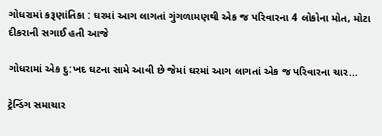ગોધરામાં કરૂણાંતિકા : ઘરમાં આગ લાગતાં ગુંગળામણથી એક જ પરિવારના 4 લોકોના મોત, મોટા દીકરાની સગાઈ હતી આજે

ગોધરામાં એક દુ:ખદ ઘટના સામે આવી છે જેમાં ઘરમાં આગ લાગતાં એક જ પરિવારના ચાર...

ટ્રેન્ડિંગ સમાચાર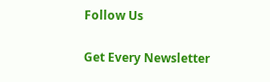Follow Us

Get Every Newsletter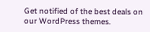Get notified of the best deals on our WordPress themes.